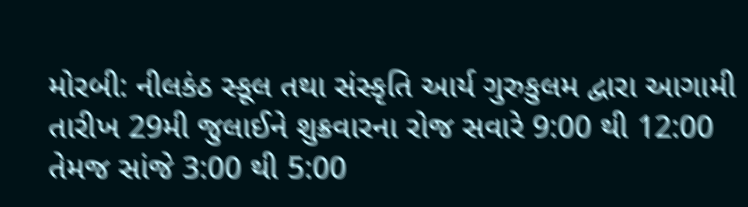મોરબી: નીલકંઠ સ્કૂલ તથા સંસ્કૃતિ આર્ય ગુરુકુલમ દ્વારા આગામી તારીખ 29મી જુલાઈને શુક્રવારના રોજ સવારે 9:00 થી 12:00 તેમજ સાંજે 3:00 થી 5:00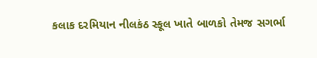કલાક દરમિયાન નીલકંઠ સ્કૂલ ખાતે બાળકો તેમજ સગર્ભા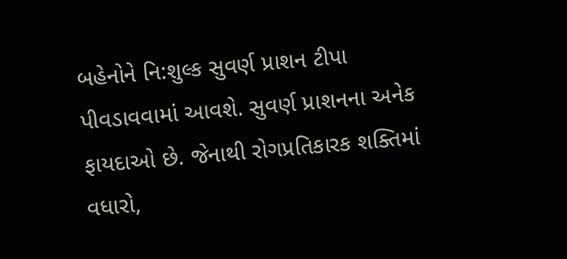બહેનોને નિ:શુલ્ક સુવર્ણ પ્રાશન ટીપા પીવડાવવામાં આવશે. સુવર્ણ પ્રાશનના અનેક ફાયદાઓ છે. જેનાથી રોગપ્રતિકારક શક્તિમાં વધારો,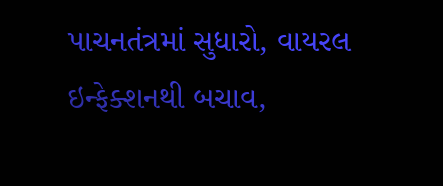પાચનતંત્રમાં સુધારો, વાયરલ ઇન્ફેક્શનથી બચાવ,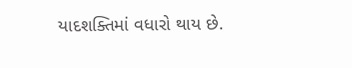યાદશક્તિમાં વધારો થાય છે.